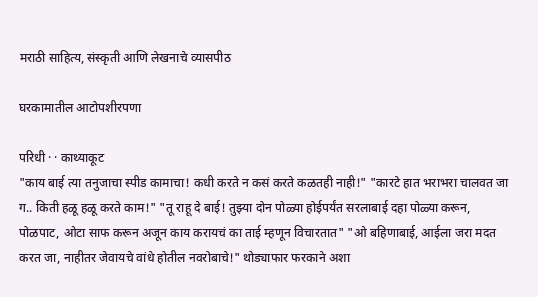मराठी साहित्य, संस्कृती आणि लेखनाचे व्यासपीठ

घरकामातील आटोपशीरपणा

परिधी · · काथ्याकूट
"काय बाई त्या तनुजाचा स्पीड कामाचा! कधी करते न कसं करते कळतही नाही!" "कारटे हात भराभरा चालवत जा ग.. किती हळू हळू करते काम!" "तू राहू दे बाई! तुझ्या दोन पोळ्या होईपर्यंत सरलाबाई दहा पोळ्या करून, पोळपाट, ओटा साफ करून अजून काय करायचं का ताई म्हणून विचारतात" "ओ बहिणाबाई, आईला जरा मदत करत जा, नाहीतर जेवायचे वांधे होतील नवरोबाचे!" थोड्याफार फरकाने अशा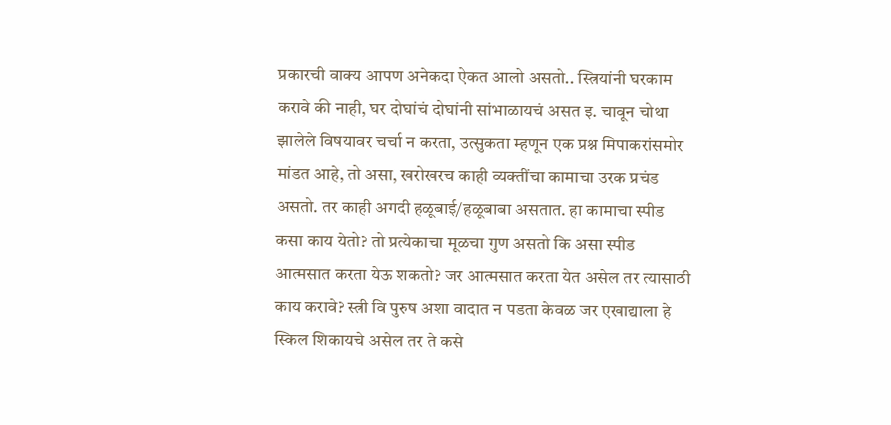प्रकारची वाक्य आपण अनेकदा ऐकत आलो असतो.. स्त्रियांनी घरकाम करावे की नाही, घर दोघांचं दोघांनी सांभाळायचं असत इ. चावून चोथा झालेले विषयावर चर्चा न करता, उत्सुकता म्हणून एक प्रश्न मिपाकरांसमोर मांडत आहे, तो असा, खरोखरच काही व्यक्तींचा कामाचा उरक प्रचंड असतो. तर काही अगदी हळूबाई/हळूबाबा असतात. हा कामाचा स्पीड कसा काय येतो? तो प्रत्येकाचा मूळचा गुण असतो कि असा स्पीड आत्मसात करता येऊ शकतो? जर आत्मसात करता येत असेल तर त्यासाठी काय करावे? स्त्री वि पुरुष अशा वादात न पडता केवळ जर एखाद्याला हे स्किल शिकायचे असेल तर ते कसे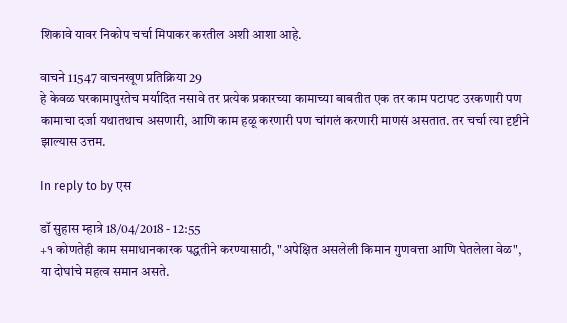शिकावे यावर निकोप चर्चा मिपाकर करतील अशी आशा आहे.

वाचने 11547 वाचनखूण प्रतिक्रिया 29
हे केवळ घरकामापुरतेच मर्यादित नसावे तर प्रत्येक प्रकारच्या कामाच्या बाबतीत एक तर काम पटापट उरकणारी पण कामाचा दर्जा यथातथाच असणारी, आणि काम हळू करणारी पण चांगलं करणारी माणसं असतात. तर चर्चा त्या दृष्टीने झाल्यास उत्तम.

In reply to by एस

डॉ सुहास म्हात्रे 18/04/2018 - 12:55
+१ कोणतेही काम समाधानकारक पद्धतीने करण्यासाठी, "अपेक्षित असलेली किमान गुणवत्ता आणि घेतलेला वेळ", या दोघांचे महत्व समान असते.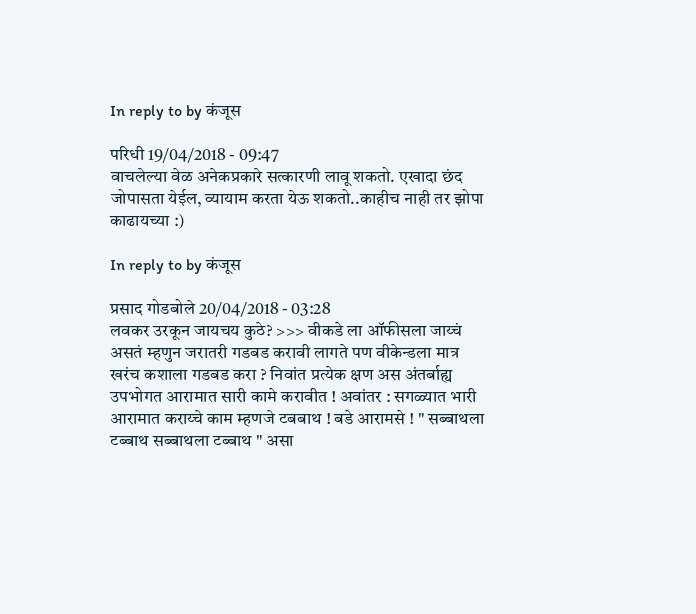In reply to by कंजूस

परिधी 19/04/2018 - 09:47
वाचलेल्या वेळ अनेकप्रकारे सत्कारणी लावू शकतो. एखादा छंद जोपासता येईल, व्यायाम करता येऊ शकतो..काहीच नाही तर झोपा काढायच्या :)

In reply to by कंजूस

प्रसाद गोडबोले 20/04/2018 - 03:28
लवकर उरकून जायचय कुठे? >>> वीकडे ला ऑफीसला जाय्चं असतं म्हणुन जरातरी गडबड करावी लागते पण वीकेन्डला मात्र खरंच कशाला गडबड करा ? निवांत प्रत्येक क्षण अस अंतर्बाह्य उपभोगत आरामात सारी कामे करावीत ! अवांतर : सगळ्यात भारी आरामात कराय्चे काम म्हणजे टबबाथ ! बडे आरामसे ! " सब्बाथला टब्बाथ सब्बाथला टब्बाथ " असा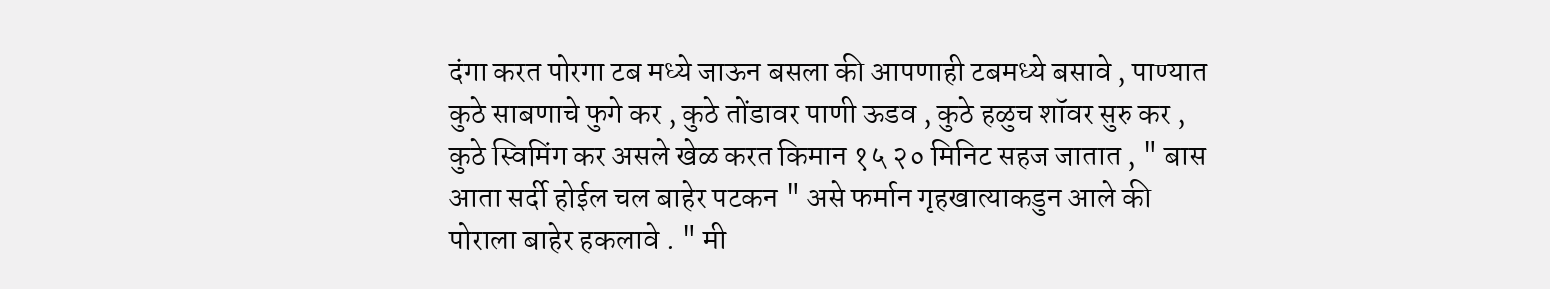दंगा करत पोरगा टब मध्ये जाऊन बसला की आपणाही टबमध्ये बसावे , पाण्यात कुठे साबणाचे फुगे कर , कुठे तोंडावर पाणी ऊडव , कुठे हळुच शॉवर सुरु कर , कुठे स्विमिंग कर असले खेळ करत किमान १५ २० मिनिट सहज जातात , " बास आता सर्दी होईल चल बाहेर पटकन " असे फर्मान गृहखात्याकडुन आले की पोराला बाहेर हकलावे . " मी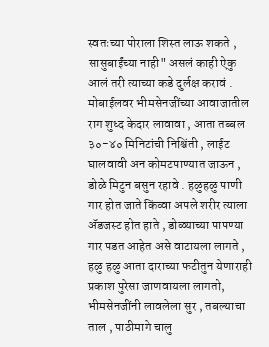स्वतःच्या पोराला शिस्त लाऊ शकते , सासुबाईंच्या नाही" असलं काही ऐकु आलं तरी त्याच्या कडे दुर्लक्ष करावं . मोबाईलवर भीमसेनजींच्या आवाजातील राग शुध्द केदार लावावा , आता तब्बल ३०-४० मिनिटांची निश्चिंती , लाईट घालवावी अन कोमटपाण्यात जाऊन , डोळे मिटुन बसुन रहावे . हळुहळु पाणी गार होत जाते किंव्वा अपले शरीर त्याला अ‍ॅडजस्ट होत हाते , डोळ्याच्या पापण्या गार पडत आहेत असे वाटायला लागते , हळु हळु आता दाराच्या फटीतुन येणाराही प्रकाश पुरेसा जाणवायला लागतो, भीमसेनजींनी लावलेला सुर , तबल्याचा ताल , पाठीमागे चालु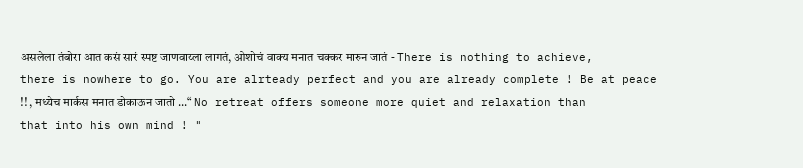असलेला तंबोरा आत कसं सारं स्पष्ट जाणवाय्ला लागतं, ओशोचं वाक्य मनात चक्कर मारुन जातं - There is nothing to achieve, there is nowhere to go. You are alrteady perfect and you are already complete ! Be at peace !! , मध्येच मार्कस मनात डोकाऊन जातो ...“ No retreat offers someone more quiet and relaxation than that into his own mind ! "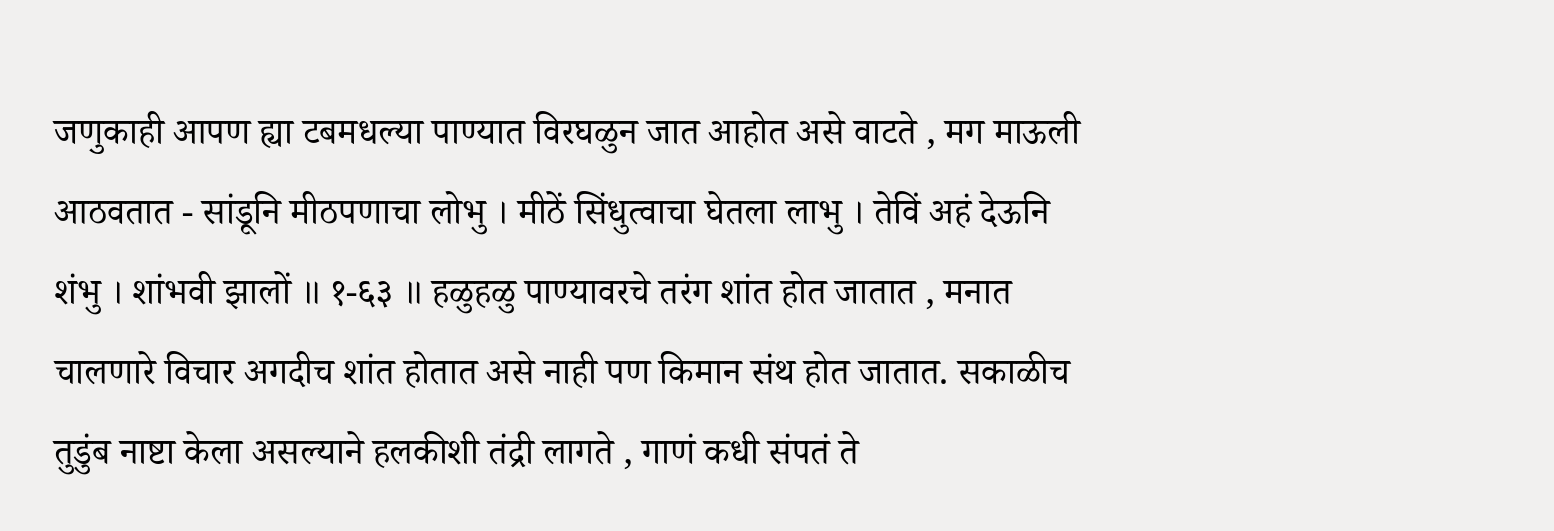जणुकाही आपण ह्या टबमधल्या पाण्यात विरघळुन जात आहोत असे वाटते , मग माऊली आठवतात - सांडूनि मीठपणाचा लोभु । मीठें सिंधुत्वाचा घेतला लाभु । तेविं अहं देऊनि शंभु । शांभवी झालों ॥ १-६३ ॥ हळुहळु पाण्यावरचे तरंग शांत होत जातात , मनात चालणारे विचार अगदीच शांत होतात असे नाही पण किमान संथ होत जातात. सकाळीच तुडुंब नाष्टा केला असल्याने हलकीशी तंद्री लागते , गाणं कधी संपतं ते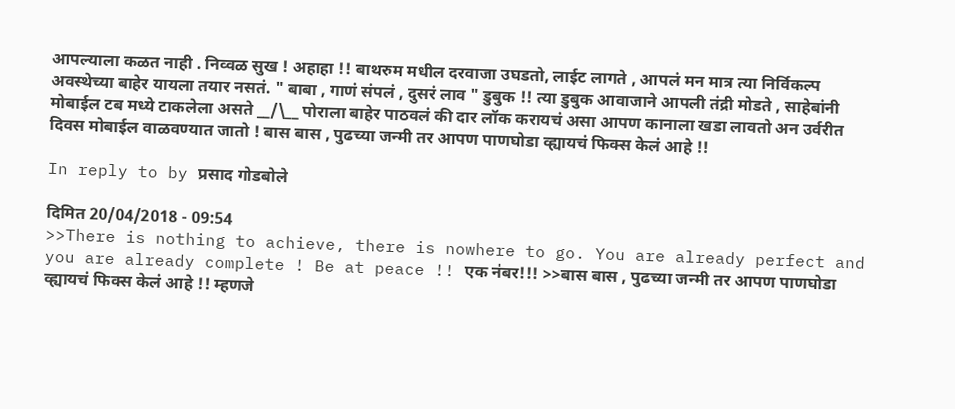आपल्याला कळत नाही . निव्वळ सुख ! अहाहा !! बाथरुम मधील दरवाजा उघडतो, लाईट लागते , आपलं मन मात्र त्या निर्विकल्प अवस्थेच्या बाहेर यायला तयार नसतं. " बाबा , गाणं संपलं , दुसरं लाव " डुबुक !! त्या डुबुक आवाजाने आपली तंद्री मोडते , साहेबांनी मोबाईल टब मध्ये टाकलेला असते __/\__ पोराला बाहेर पाठवलं की दार लॉक करायचं असा आपण कानाला खडा लावतो अन उर्वरीत दिवस मोबाईल वाळवण्यात जातो ! बास बास , पुढच्या जन्मी तर आपण पाणघोडा व्ह्यायचं फिक्स केलं आहे !!

In reply to by प्रसाद गोडबोले

दिमित 20/04/2018 - 09:54
>>There is nothing to achieve, there is nowhere to go. You are already perfect and you are already complete ! Be at peace !! एक न॑बर!!! >>बास बास , पुढच्या जन्मी तर आपण पाणघोडा व्ह्यायचं फिक्स केलं आहे !! म्हणजे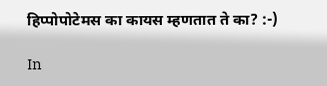हिप्पोपोटेमस का कायस म्हणतात ते का? :-)

In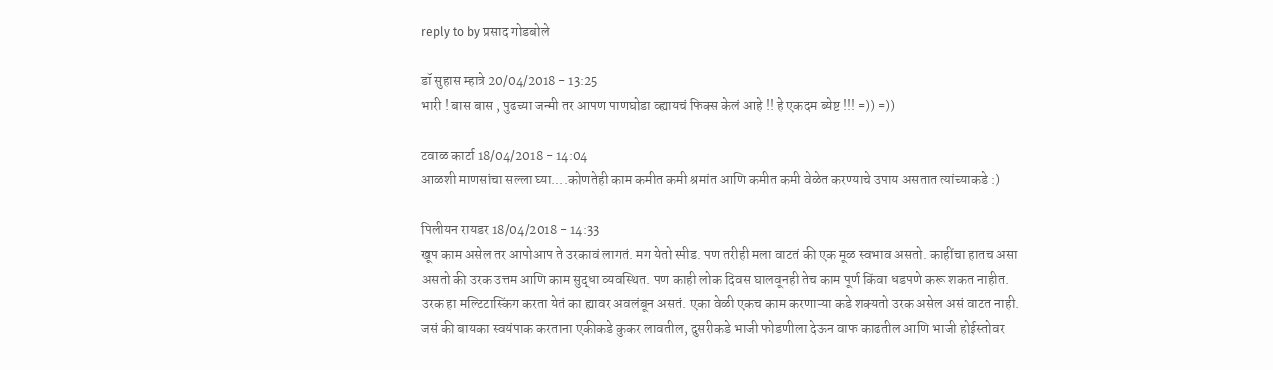reply to by प्रसाद गोडबोले

डॉ सुहास म्हात्रे 20/04/2018 - 13:25
भारी ! बास बास , पुढच्या जन्मी तर आपण पाणघोडा व्ह्यायचं फिक्स केलं आहे !! हे एकदम ब्येष्ट !!! =)) =))

टवाळ कार्टा 18/04/2018 - 14:04
आळशी माणसांचा सल्ला घ्या....कोणतेही काम कमीत कमी श्रमांत आणि कमीत कमी वेळेत करण्याचे उपाय असतात त्यांच्याकडे :)

पिलीयन रायडर 18/04/2018 - 14:33
खूप काम असेल तर आपोआप ते उरकावं लागतं. मग येतो स्पीड. पण तरीही मला वाटतं की एक मूळ स्वभाव असतो. काहींचा हातच असा असतो की उरक उत्तम आणि काम सुद्धा व्यवस्थित. पण काही लोक दिवस घालवूनही तेच काम पूर्ण किंवा धडपणे करू शकत नाहीत. उरक हा मल्टिटास्किंग करता येतं का ह्यावर अवलंबून असतं. एका वेळी एकच काम करणाऱ्या कडे शक्यतो उरक असेल असं वाटत नाही. जसं की बायका स्वयंपाक करताना एकीकडे कुकर लावतील, दुसरीकडे भाजी फोडणीला देऊन वाफ काढतील आणि भाजी होईस्तोवर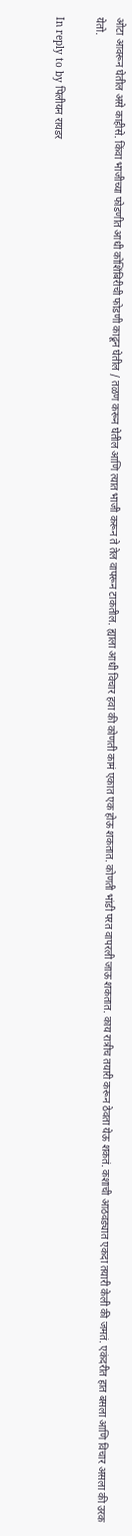ओटा आवरून घेतील असे काहीसे. किंवा भाजीच्या फोडणीत आधी कोशिंबिरीची फोडणी काढून घेतील / तळण करून घेतील आणि त्यात भाजी करून ते तेल वापरून टाकतील. ह्याला आधी विचार हवा की कोणती कामं एकात एक होऊ शकतात. कोणती भांडी परत वापरली जाऊ शकतात. काय रात्रीच तयारी करून ठेवता येऊ शकतं. कशाची आठवड्यात एकदा तयारी केली की जमतं. एकंदरीत हात बसला आणि विचार असला की उरक येतो.

In reply to by पिलीयन रायडर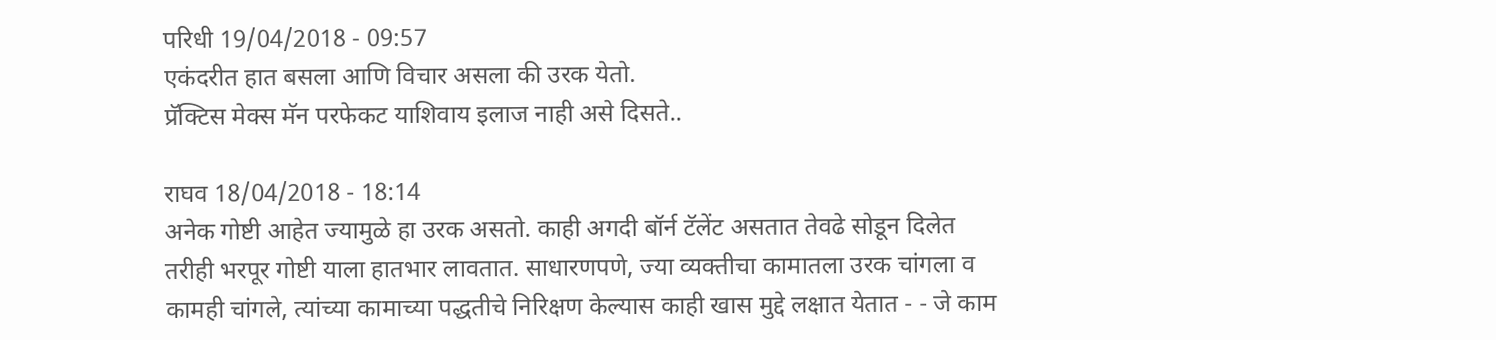परिधी 19/04/2018 - 09:57
एकंदरीत हात बसला आणि विचार असला की उरक येतो.
प्रॅक्टिस मेक्स मॅन परफेकट याशिवाय इलाज नाही असे दिसते..

राघव 18/04/2018 - 18:14
अनेक गोष्टी आहेत ज्यामुळे हा उरक असतो. काही अगदी बॉर्न टॅलेंट असतात तेवढे सोडून दिलेत तरीही भरपूर गोष्टी याला हातभार लावतात. साधारणपणे, ज्या व्यक्तीचा कामातला उरक चांगला व कामही चांगले, त्यांच्या कामाच्या पद्धतीचे निरिक्षण केल्यास काही खास मुद्दे लक्षात येतात - - जे काम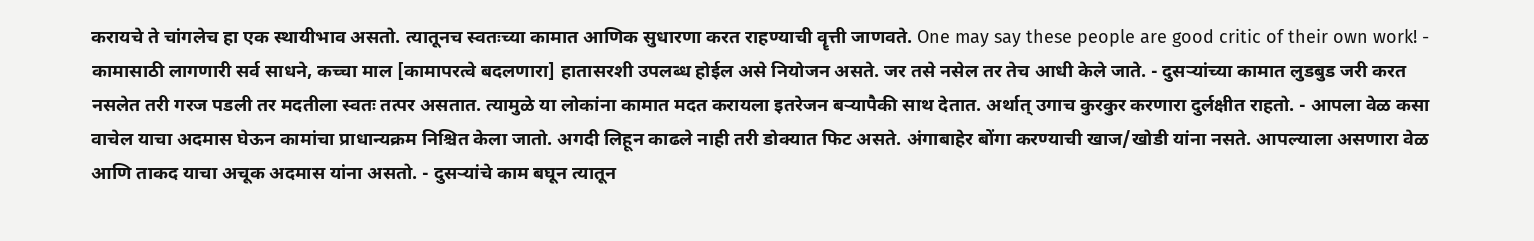करायचे ते चांगलेच हा एक स्थायीभाव असतो. त्यातूनच स्वतःच्या कामात आणिक सुधारणा करत राहण्याची वॄत्ती जाणवते. One may say these people are good critic of their own work! - कामासाठी लागणारी सर्व साधने, कच्चा माल [कामापरत्वे बदलणारा] हातासरशी उपलब्ध होईल असे नियोजन असते. जर तसे नसेल तर तेच आधी केले जाते. - दुसर्‍यांच्या कामात लुडबुड जरी करत नसलेत तरी गरज पडली तर मदतीला स्वतः तत्पर असतात. त्यामुळे या लोकांना कामात मदत करायला इतरेजन बर्‍यापैकी साथ देतात. अर्थात् उगाच कुरकुर करणारा दुर्लक्षीत राहतो. - आपला वेळ कसा वाचेल याचा अदमास घेऊन कामांचा प्राधान्यक्रम निश्चित केला जातो. अगदी लिहून काढले नाही तरी डोक्यात फिट असते. अंगाबाहेर बोंगा करण्याची खाज/खोडी यांना नसते. आपल्याला असणारा वेळ आणि ताकद याचा अचूक अदमास यांना असतो. - दुसर्‍यांचे काम बघून त्यातून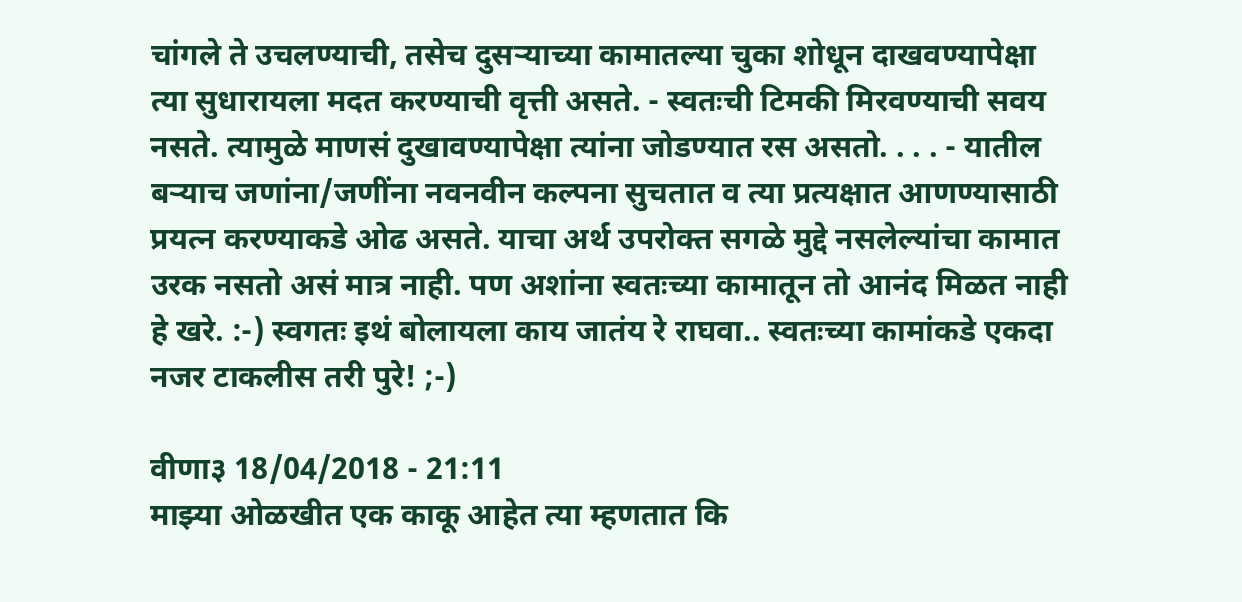चांगले ते उचलण्याची, तसेच दुसर्‍याच्या कामातल्या चुका शोधून दाखवण्यापेक्षा त्या सुधारायला मदत करण्याची वृत्ती असते. - स्वतःची टिमकी मिरवण्याची सवय नसते. त्यामुळे माणसं दुखावण्यापेक्षा त्यांना जोडण्यात रस असतो. . . . - यातील बर्‍याच जणांना/जणींना नवनवीन कल्पना सुचतात व त्या प्रत्यक्षात आणण्यासाठी प्रयत्न करण्याकडे ओढ असते. याचा अर्थ उपरोक्त सगळे मुद्दे नसलेल्यांचा कामात उरक नसतो असं मात्र नाही. पण अशांना स्वतःच्या कामातून तो आनंद मिळत नाही हे खरे. :-) स्वगतः इथं बोलायला काय जातंय रे राघवा.. स्वतःच्या कामांकडे एकदा नजर टाकलीस तरी पुरे! ;-)

वीणा३ 18/04/2018 - 21:11
माझ्या ओळखीत एक काकू आहेत त्या म्हणतात कि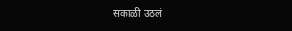सकाळी उठलं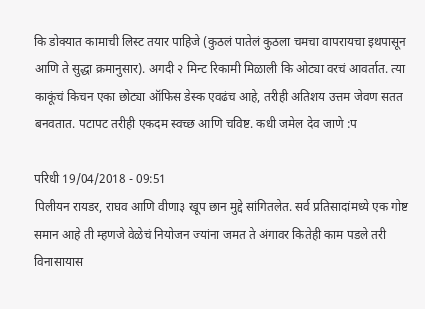कि डोक्यात कामाची लिस्ट तयार पाहिजे (कुठलं पातेलं कुठला चमचा वापरायचा इथपासून आणि ते सुद्धा क्रमानुसार). अगदी २ मिन्ट रिकामी मिळाली कि ओट्या वरचं आवर्तात. त्या काकूंचं किचन एका छोट्या ऑफिस डेस्क एवढंच आहे, तरीही अतिशय उत्तम जेवण सतत बनवतात. पटापट तरीही एकदम स्वच्छ आणि चविष्ट. कधी जमेल देव जाणे :प

परिधी 19/04/2018 - 09:51
पिलीयन रायडर, राघव आणि वीणा३ खूप छान मुद्दे सांगितलेत. सर्व प्रतिसादांमध्ये एक गोष्ट समान आहे ती म्हणजे वेळेचं नियोजन ज्यांना जमत ते अंगावर कितेही काम पडले तरी विनासायास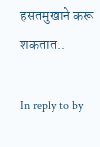हसतमुखाने करू शकतात..

In reply to by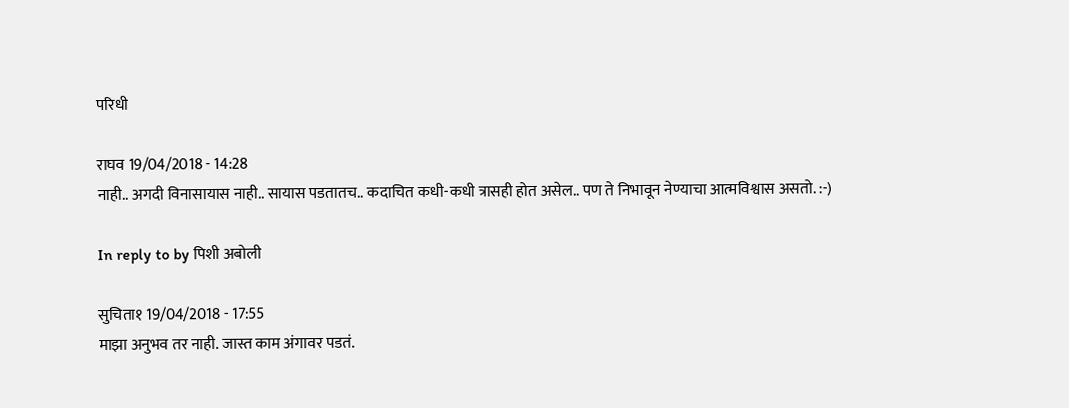परिधी

राघव 19/04/2018 - 14:28
नाही.. अगदी विनासायास नाही.. सायास पडतातच.. कदाचित कधी-कधी त्रासही होत असेल.. पण ते निभावून नेण्याचा आत्मविश्वास असतो. :-)

In reply to by पिशी अबोली

सुचिता१ 19/04/2018 - 17:55
माझा अनुभव तर नाही. जास्त काम अंगावर पडतं.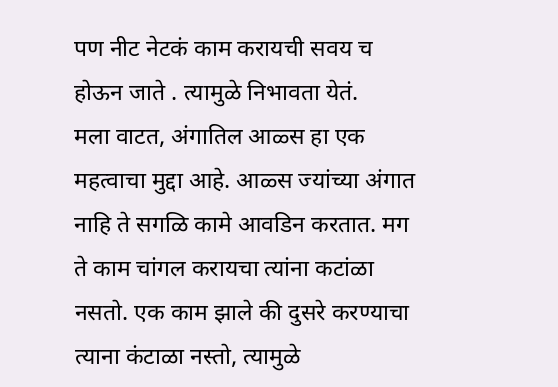पण नीट नेटकं काम करायची सवय च होऊन जाते . त्यामुळे निभावता येतं.
मला वाटत, अंगातिल आळ्स हा एक महत्वाचा मुद्दा आहे. आळ्स ज्यांच्या अंगात नाहि ते सगळि कामे आवडिन करतात. मग ते काम चांगल करायचा त्यांना कटांळा नसतो. एक काम झाले की दुसरे करण्याचा त्याना कंटाळा नस्तो, त्यामुळे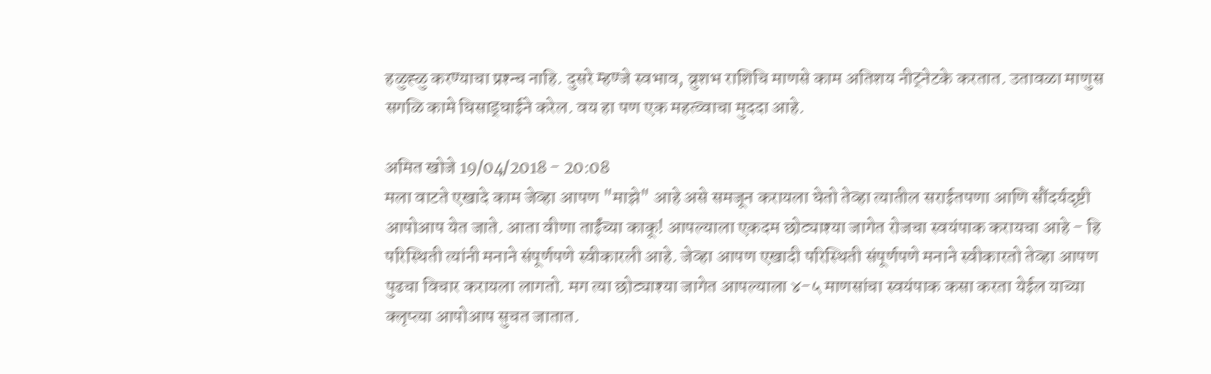हळुह्ळु करण्याचा प्रश्न्च नाहि. दुसरे म्हण्जे स्वभाव, व्रुशभ राशिचि माणसे काम अतिशय नीट्नेटके करतात. उतावळा माणुस सगळि कामे घिसाड्घाईने करेल. वय हा पण एक महत्व्वाचा मुददा आहे.

अमित खोजे 19/04/2018 - 20:08
मला वाटते एखादे काम जेव्हा आपण "माझे" आहे असे समजून करायला घेतो तेव्हा त्यातील सराईतपणा आणि सौंदर्यदृष्टी आपोआप येत जाते. आता वीणा ताईंच्या काकू! आपल्याला एकदम छोट्याश्या जागेत रोजचा स्वयंपाक करायचा आहे - हि परिस्थिती त्यांनी मनाने संपूर्णपणे स्वीकारली आहे. जेव्हा आपण एखादी परिस्थिती संपूर्णपणे मनाने स्वीकारतो तेव्हा आपण पुढचा विचार करायला लागतो. मग त्या छोट्याश्या जागेत आपल्याला ४-५ माणसांचा स्वयंपाक कसा करता येईल याच्या क्लृप्त्या आपोआप सुचत जातात.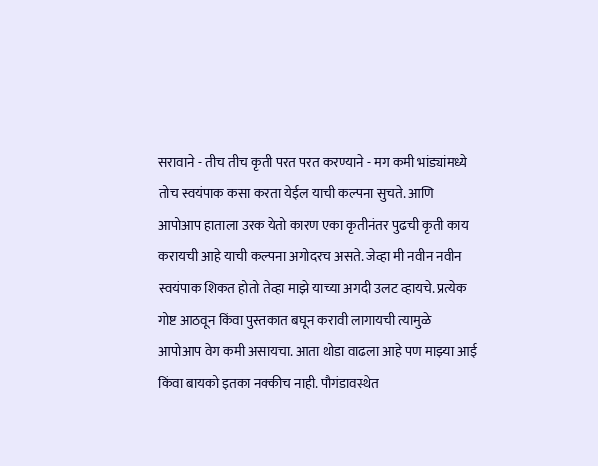सरावाने - तीच तीच कृती परत परत करण्याने - मग कमी भांड्यांमध्ये तोच स्वयंपाक कसा करता येईल याची कल्पना सुचते. आणि आपोआप हाताला उरक येतो कारण एका कृतीनंतर पुढची कृती काय करायची आहे याची कल्पना अगोदरच असते. जेव्हा मी नवीन नवीन स्वयंपाक शिकत होतो तेव्हा माझे याच्या अगदी उलट व्हायचे. प्रत्येक गोष्ट आठवून किंवा पुस्तकात बघून करावी लागायची त्यामुळे आपोआप वेग कमी असायचा. आता थोडा वाढला आहे पण माझ्या आई किंवा बायको इतका नक्कीच नाही. पौगंडावस्थेत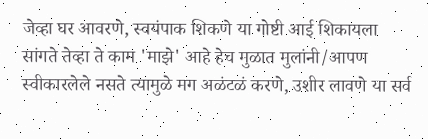जेव्हा घर आवरणे, स्वयंपाक शिकणे या गोष्टी आई शिकायला सांगते तेव्हा ते काम 'माझे' आहे हेच मुळात मुलांनी/आपण स्वीकारलेले नसते त्यामुळे मग अळंटळं करणे, उशीर लावणे या सर्व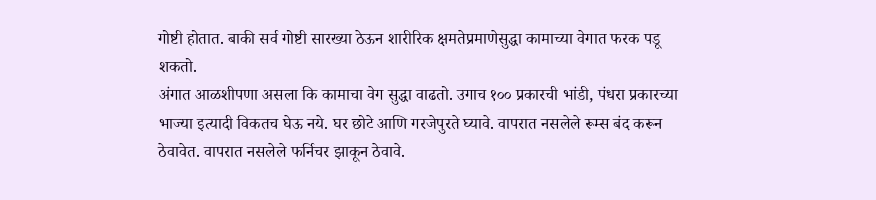गोष्टी होतात. बाकी सर्व गोष्टी सारख्या ठेऊन शारीरिक क्षमतेप्रमाणेसुद्धा कामाच्या वेगात फरक पडू शकतो.
अंगात आळशीपणा असला कि कामाचा वेग सुद्धा वाढतो. उगाच १०० प्रकारची भांडी, पंधरा प्रकारच्या भाज्या इत्यादी विकतच घेऊ नये. घर छोटे आणि गरजेपुरते घ्यावे. वापरात नसलेले रूम्स बंद करून ठेवावेत. वापरात नसलेले फर्निचर झाकून ठेवावे.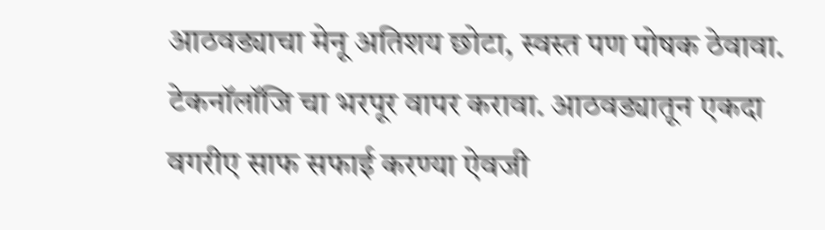आठवड्याचा मेनू अतिशय छोटा, स्वस्त पण पोषक ठेवावा. टेकनॉलॉजि चा भरपूर वापर करावा. आठवड्यातून एकदा वगरीए साफ सफाई करण्या ऐवजी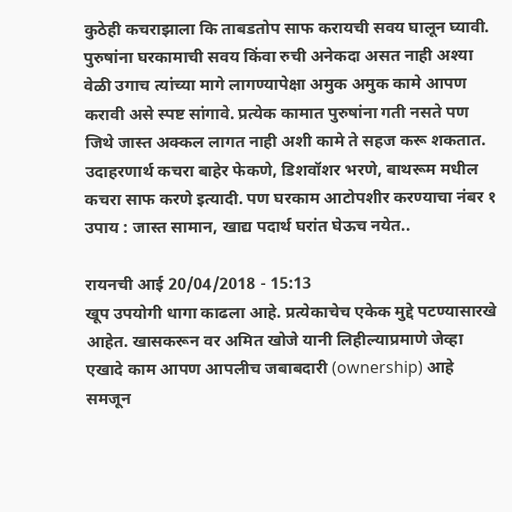कुठेही कचराझाला कि ताबडतोप साफ करायची सवय घालून घ्यावी. पुरुषांना घरकामाची सवय किंवा रुची अनेकदा असत नाही अश्या वेळी उगाच त्यांच्या मागे लागण्यापेक्षा अमुक अमुक कामे आपण करावी असे स्पष्ट सांगावे. प्रत्येक कामात पुरुषांना गती नसते पण जिथे जास्त अक्कल लागत नाही अशी कामे ते सहज करू शकतात. उदाहरणार्थ कचरा बाहेर फेकणे, डिशवॉशर भरणे, बाथरूम मधील कचरा साफ करणे इत्यादी. पण घरकाम आटोपशीर करण्याचा नंबर १ उपाय : जास्त सामान, खाद्य पदार्थ घरांत घेऊच नयेत..

रायनची आई 20/04/2018 - 15:13
खूप उपयोगी धागा काढला आहे. प्रत्येकाचेच एकेक मुद्दे पटण्यासारखे आहेत. खासकरून वर अमित खोजे यानी लिहील्याप्रमाणे जेव्हा एखादे काम आपण आपलीच जबाबदारी (ownership) आहे समजून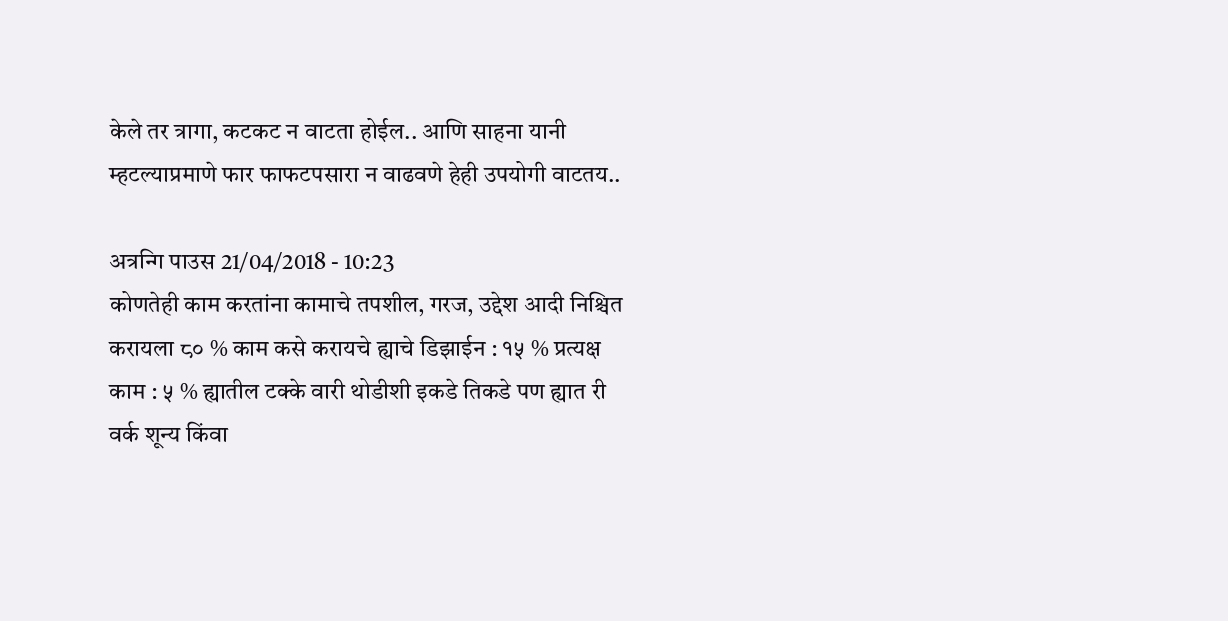केले तर त्रागा, कटकट न वाटता होईल.. आणि साहना यानी म्हटल्याप्रमाणे फार फाफटपसारा न वाढवणे हेही उपयोगी वाटतय..

अत्रन्गि पाउस 21/04/2018 - 10:23
कोणतेही काम करतांना कामाचे तपशील, गरज, उद्देश आदी निश्चित करायला ८० % काम कसे करायचे ह्याचे डिझाईन : १५ % प्रत्यक्ष काम : ५ % ह्यातील टक्के वारी थोडीशी इकडे तिकडे पण ह्यात री वर्क शून्य किंवा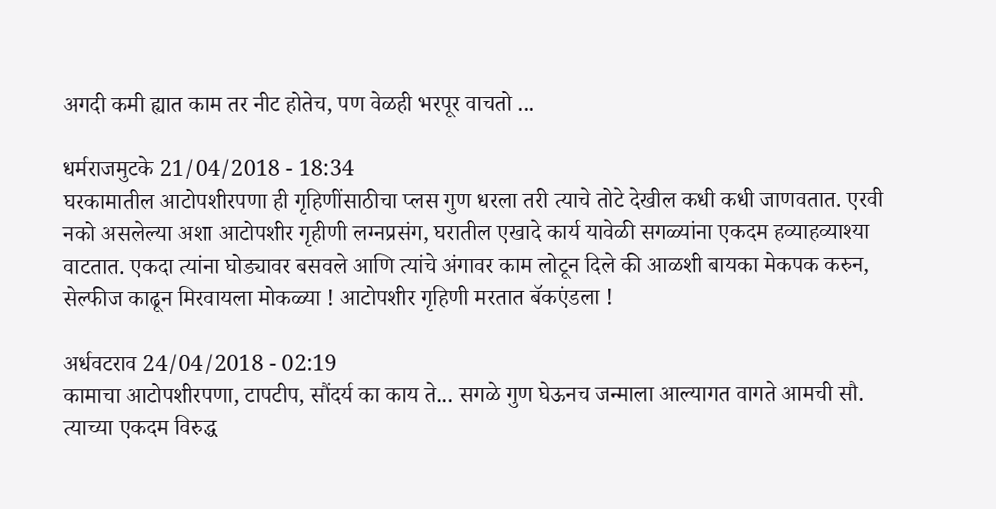अगदी कमी ह्यात काम तर नीट होतेच, पण वेळही भरपूर वाचतो ...

धर्मराजमुटके 21/04/2018 - 18:34
घरकामातील आटोपशीरपणा ही गृहिणींसाठीचा प्लस गुण धरला तरी त्याचे तोटे देखील कधी कधी जाणवतात. एरवी नको असलेल्या अशा आटोपशीर गृहीणी लग्नप्रसंग, घरातील एखादे कार्य यावेळी सगळ्यांना एकदम हव्याहव्याश्या वाटतात. एकदा त्यांना घोड्यावर बसवले आणि त्यांचे अंगावर काम लोटून दिले की आळशी बायका मेकपक करुन, सेल्फीज काढून मिरवायला मोकळ्या ! आटोपशीर गृहिणी मरतात बॅकएंडला !

अर्धवटराव 24/04/2018 - 02:19
कामाचा आटोपशीरपणा, टापटीप, सौंदर्य का काय ते... सगळे गुण घेऊनच जन्माला आल्यागत वागते आमची सौ. त्याच्या एकदम विरुद्ध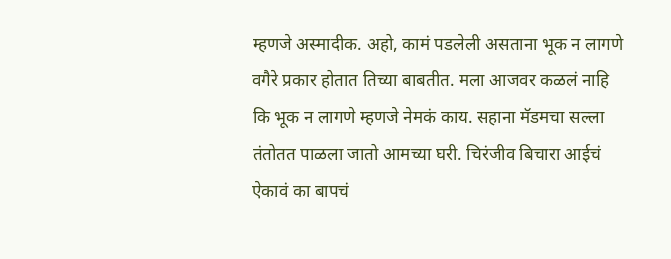म्हणजे अस्मादीक. अहो, कामं पडलेली असताना भूक न लागणे वगैरे प्रकार होतात तिच्या बाबतीत. मला आजवर कळलं नाहि कि भूक न लागणे म्हणजे नेमकं काय. सहाना मॅडमचा सल्ला तंतोतत पाळला जातो आमच्या घरी. चिरंजीव बिचारा आईचं ऐकावं का बापचं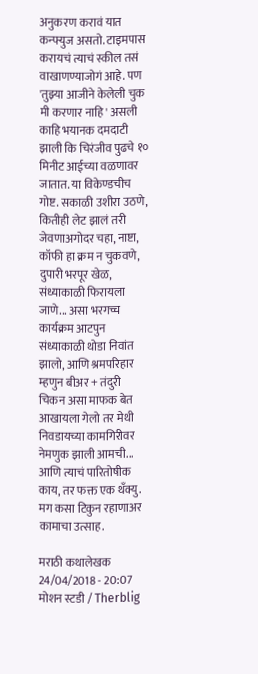अनुकरण करावं यात कन्फ्युज असतो. टाइमपास करायचं त्याचं स्कील तसं वाखाणण्याजोगं आहे. पण 'तुझ्या आजीने केलेली चुक मी करणार नाहि' असली काहि भयानक दमदाटी झाली कि चिरंजीव पुढचे १० मिनीट आईच्या वळणावर जातात. या विकेण्डचीच गोष्ट. सकाळी उशीरा उठणे, कितीही लेट झालं तरी जेवणाअगोदर चहा, नाष्टा, कॉफी हा क्रम न चुकवणे, दुपारी भरपूर खेळ, संध्याकाळी फिरायला जाणे... असा भरगच्च कार्यक्रम आटपुन संध्याकाळी थोडा निवांत झालो, आणि श्रमपरिहार म्हणुन बीअर + तंदुरी चिकन असा माफक बेत आखायला गेलो तर मेथी निवडायच्या कामगिरीवर नेमणुक झाली आमची... आणि त्याचं पारितोषीक काय, तर फक्त एक थँक्यु. मग कसा टिकुन रहाणाअर कामाचा उत्साह.

मराठी कथालेखक 24/04/2018 - 20:07
मोशन स्टडी / Therblig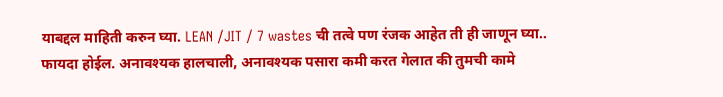याबद्दल माहिती करुन घ्या. LEAN /JIT / 7 wastes ची तत्वे पण रंजक आहेत ती ही जाणून घ्या.. फायदा होईल. अनावश्यक हालचाली, अनावश्यक पसारा कमी करत गेलात की तुमची कामे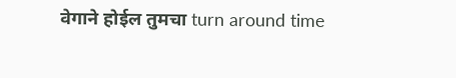वेगाने होईल तुमचा turn around time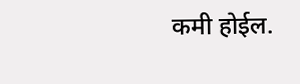कमी होईल.